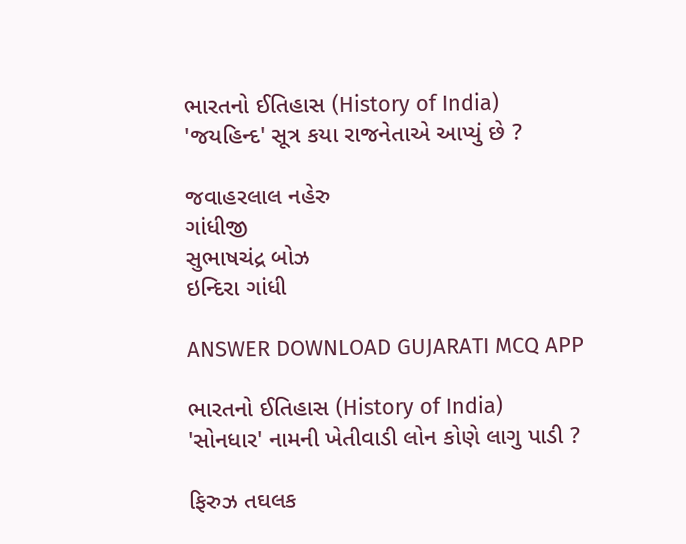ભારતનો ઈતિહાસ (History of India)
'જયહિન્દ' સૂત્ર કયા રાજનેતાએ આપ્યું છે ?

જવાહરલાલ નહેરુ
ગાંધીજી
સુભાષચંદ્ર બોઝ
ઇન્દિરા ગાંધી

ANSWER DOWNLOAD GUJARATI MCQ APP

ભારતનો ઈતિહાસ (History of India)
'સોનધાર' નામની ખેતીવાડી લોન કોણે લાગુ પાડી ?

ફિરુઝ તઘલક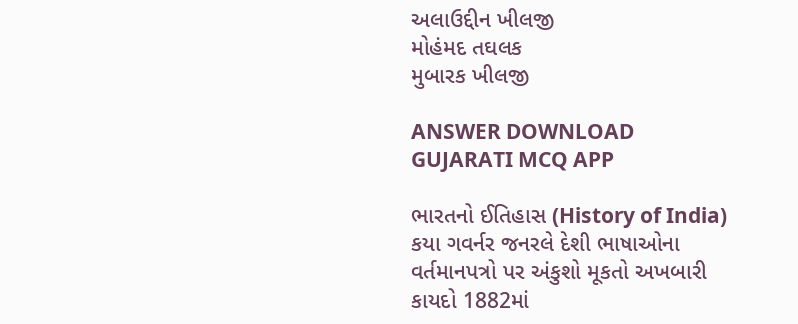અલાઉદ્દીન ખીલજી
મોહંમદ તઘલક
મુબારક ખીલજી

ANSWER DOWNLOAD GUJARATI MCQ APP

ભારતનો ઈતિહાસ (History of India)
કયા ગવર્નર જનરલે દેશી ભાષાઓના વર્તમાનપત્રો પર અંકુશો મૂકતો અખબારી કાયદો 1882માં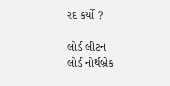રદ કર્યો ?

લોર્ડ લીટન
લોર્ડ નોર્થબ્રેક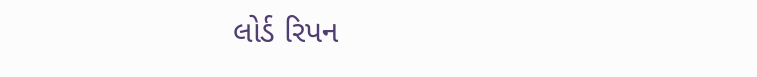લોર્ડ રિપન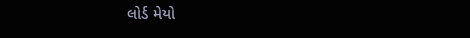લોર્ડ મેયો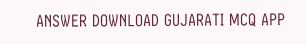ANSWER DOWNLOAD GUJARATI MCQ APP